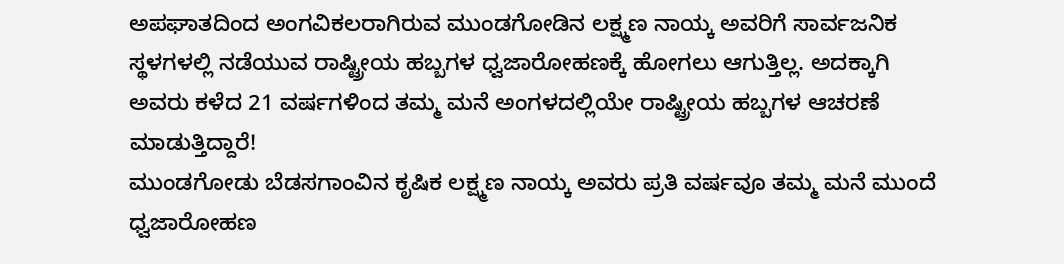ಅಪಘಾತದಿಂದ ಅಂಗವಿಕಲರಾಗಿರುವ ಮುಂಡಗೋಡಿನ ಲಕ್ಷ್ಮಣ ನಾಯ್ಕ ಅವರಿಗೆ ಸಾರ್ವಜನಿಕ ಸ್ಥಳಗಳಲ್ಲಿ ನಡೆಯುವ ರಾಷ್ಟ್ರೀಯ ಹಬ್ಬಗಳ ಧ್ವಜಾರೋಹಣಕ್ಕೆ ಹೋಗಲು ಆಗುತ್ತಿಲ್ಲ. ಅದಕ್ಕಾಗಿ ಅವರು ಕಳೆದ 21 ವರ್ಷಗಳಿಂದ ತಮ್ಮ ಮನೆ ಅಂಗಳದಲ್ಲಿಯೇ ರಾಷ್ಟ್ರೀಯ ಹಬ್ಬಗಳ ಆಚರಣೆ ಮಾಡುತ್ತಿದ್ದಾರೆ!
ಮುಂಡಗೋಡು ಬೆಡಸಗಾಂವಿನ ಕೃಷಿಕ ಲಕ್ಷ್ಮಣ ನಾಯ್ಕ ಅವರು ಪ್ರತಿ ವರ್ಷವೂ ತಮ್ಮ ಮನೆ ಮುಂದೆ ಧ್ವಜಾರೋಹಣ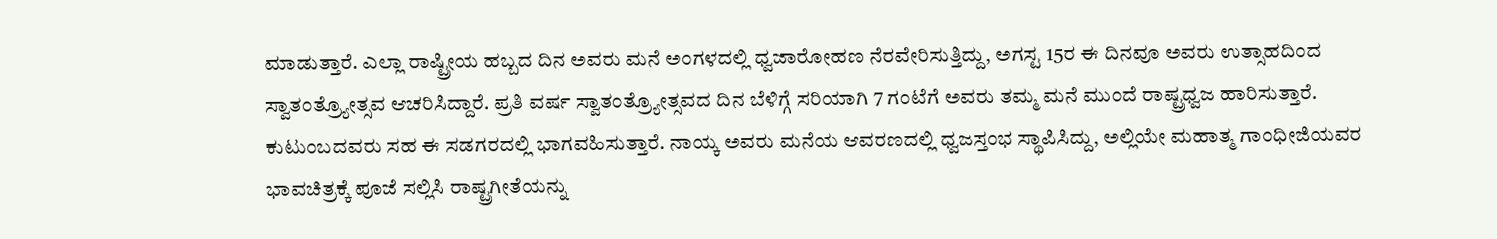ಮಾಡುತ್ತಾರೆ. ಎಲ್ಲಾ ರಾಷ್ಟ್ರೀಯ ಹಬ್ಬದ ದಿನ ಅವರು ಮನೆ ಅಂಗಳದಲ್ಲಿ ಧ್ವಜಾರೋಹಣ ನೆರವೇರಿಸುತ್ತಿದ್ದು, ಅಗಸ್ಟ 15ರ ಈ ದಿನವೂ ಅವರು ಉತ್ಸಾಹದಿಂದ ಸ್ವಾತಂತ್ರ್ಯೋತ್ಸವ ಆಚರಿಸಿದ್ದಾರೆ. ಪ್ರತಿ ವರ್ಷ ಸ್ವಾತಂತ್ರ್ಯೋತ್ಸವದ ದಿನ ಬೆಳಿಗ್ಗೆ ಸರಿಯಾಗಿ 7 ಗಂಟೆಗೆ ಅವರು ತಮ್ಮ ಮನೆ ಮುಂದೆ ರಾಷ್ಟ್ರಧ್ವಜ ಹಾರಿಸುತ್ತಾರೆ. ಕುಟುಂಬದವರು ಸಹ ಈ ಸಡಗರದಲ್ಲಿ ಭಾಗವಹಿಸುತ್ತಾರೆ. ನಾಯ್ಕ ಅವರು ಮನೆಯ ಆವರಣದಲ್ಲಿ ಧ್ವಜಸ್ತಂಭ ಸ್ಥಾಪಿಸಿದ್ದು, ಅಲ್ಲಿಯೇ ಮಹಾತ್ಮ ಗಾಂಧೀಜಿಯವರ ಭಾವಚಿತ್ರಕ್ಕೆ ಪೂಜೆ ಸಲ್ಲಿಸಿ ರಾಷ್ಟ್ರಗೀತೆಯನ್ನು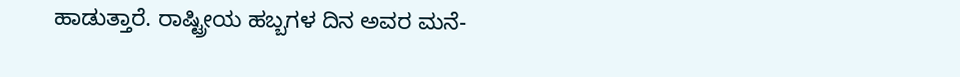ಹಾಡುತ್ತಾರೆ. ರಾಷ್ಟ್ರೀಯ ಹಬ್ಬಗಳ ದಿನ ಅವರ ಮನೆ-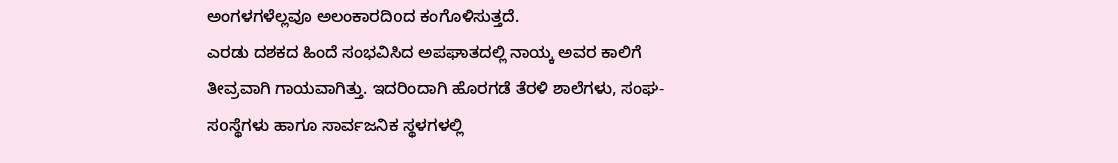ಅಂಗಳಗಳೆಲ್ಲವೂ ಅಲಂಕಾರದಿoದ ಕಂಗೊಳಿಸುತ್ತದೆ.
ಎರಡು ದಶಕದ ಹಿಂದೆ ಸಂಭವಿಸಿದ ಅಪಘಾತದಲ್ಲಿ ನಾಯ್ಕ ಅವರ ಕಾಲಿಗೆ ತೀವ್ರವಾಗಿ ಗಾಯವಾಗಿತ್ತು. ಇದರಿಂದಾಗಿ ಹೊರಗಡೆ ತೆರಳಿ ಶಾಲೆಗಳು, ಸಂಘ-ಸoಸ್ಥೆಗಳು ಹಾಗೂ ಸಾರ್ವಜನಿಕ ಸ್ಥಳಗಳಲ್ಲಿ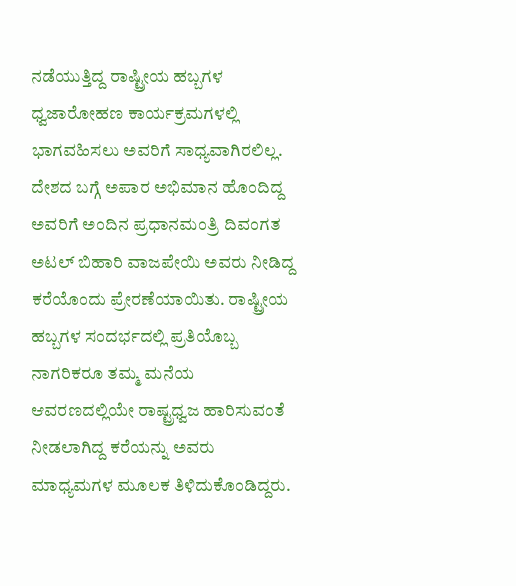ನಡೆಯುತ್ತಿದ್ದ ರಾಷ್ಟ್ರೀಯ ಹಬ್ಬಗಳ ಧ್ವಜಾರೋಹಣ ಕಾರ್ಯಕ್ರಮಗಳಲ್ಲಿ ಭಾಗವಹಿಸಲು ಅವರಿಗೆ ಸಾಧ್ಯವಾಗಿರಲಿಲ್ಲ. ದೇಶದ ಬಗ್ಗೆ ಅಪಾರ ಅಭಿಮಾನ ಹೊಂದಿದ್ದ ಅವರಿಗೆ ಅಂದಿನ ಪ್ರಧಾನಮಂತ್ರಿ ದಿವಂಗತ ಅಟಲ್ ಬಿಹಾರಿ ವಾಜಪೇಯಿ ಅವರು ನೀಡಿದ್ದ ಕರೆಯೊಂದು ಪ್ರೇರಣೆಯಾಯಿತು. ರಾಷ್ಟ್ರೀಯ ಹಬ್ಬಗಳ ಸಂದರ್ಭದಲ್ಲಿ ಪ್ರತಿಯೊಬ್ಬ ನಾಗರಿಕರೂ ತಮ್ಮ ಮನೆಯ ಆವರಣದಲ್ಲಿಯೇ ರಾಷ್ಟ್ರಧ್ವಜ ಹಾರಿಸುವಂತೆ ನೀಡಲಾಗಿದ್ದ ಕರೆಯನ್ನು ಅವರು ಮಾಧ್ಯಮಗಳ ಮೂಲಕ ತಿಳಿದುಕೊಂಡಿದ್ದರು.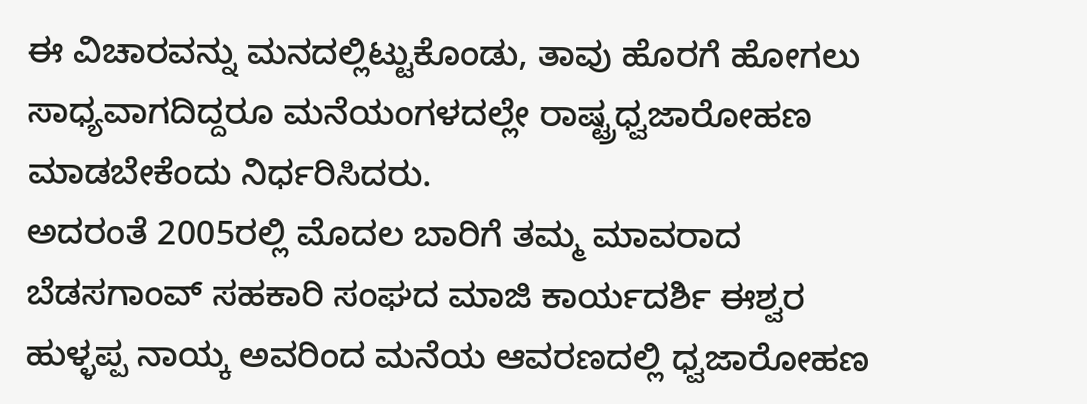ಈ ವಿಚಾರವನ್ನು ಮನದಲ್ಲಿಟ್ಟುಕೊಂಡು, ತಾವು ಹೊರಗೆ ಹೋಗಲು ಸಾಧ್ಯವಾಗದಿದ್ದರೂ ಮನೆಯಂಗಳದಲ್ಲೇ ರಾಷ್ಟ್ರಧ್ವಜಾರೋಹಣ ಮಾಡಬೇಕೆಂದು ನಿರ್ಧರಿಸಿದರು.
ಅದರಂತೆ 2005ರಲ್ಲಿ ಮೊದಲ ಬಾರಿಗೆ ತಮ್ಮ ಮಾವರಾದ ಬೆಡಸಗಾಂವ್ ಸಹಕಾರಿ ಸಂಘದ ಮಾಜಿ ಕಾರ್ಯದರ್ಶಿ ಈಶ್ವರ ಹುಳ್ಳಪ್ಪ ನಾಯ್ಕ ಅವರಿಂದ ಮನೆಯ ಆವರಣದಲ್ಲಿ ಧ್ವಜಾರೋಹಣ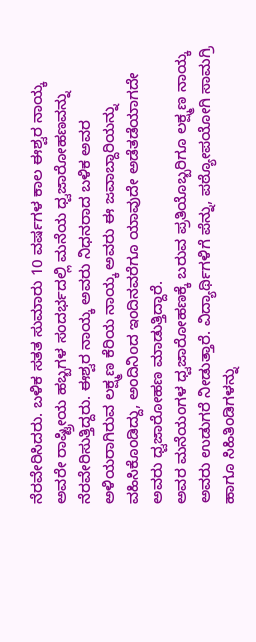ನೆರವೇರಿಸಿದರು. ಬಳಿಕ ಸತತ ಸುಮಾರು 10 ವರ್ಷಗಳ ಕಾಲ ಈಶ್ವರ ನಾಯ್ಕ ಅವರೇ ರಾಷ್ಟ್ರೀಯ ಹಬ್ಬಗಳ ಸಂದರ್ಭದಲ್ಲಿ ಮನೆಯ ಧ್ವಜಾರೋಹಣವನ್ನು ನೆರವೇರಿಸುತ್ತಿದ್ದರು. ಈಶ್ವರ ನಾಯ್ಕ ಅವರು ನಿಧನರಾದ ಬಳಿಕ ಅವರ ಅಳಿಯರಾಗಿರುವ ಲಕ್ಷ್ಮಣ ಕೆರಿಯ ನಾಯ್ಕ ಅವರು ಈ ಜವಾಬ್ದಾರಿಯನ್ನು ವಹಿಸಿಕೊಂಡಿದ್ದು, ಅಂದಿನಿoದ ಇಂದಿನವರೆಗೂ ಯಾವುದೇ ಅಡೆತಡೆಯಾಗದೇ ಅವರು ಧ್ವಜಾರೋಹಣ ಮಾಡುತ್ತಿದ್ದಾರೆ.
ಅವರ ಮನೆಯಂಗಳ ಧ್ವಜಾರೋಹಣಕ್ಕೆ ಬರುವ ಪ್ರತಿಯೊಬ್ಬರಿಗೂ ಲಕ್ಷ್ಮಣ ನಾಯ್ಕ ಅವರು ಉಡುಗರೆ ನೀಡುತ್ತಾರೆ. ವಿದ್ಯಾರ್ಥಿಗಳಿಗೆ ಪೆನ್ನು, ಪಠ್ಯೋಪಯೋಗಿ ಸಾಮಗ್ರಿ ಹಾಗೂ ಸಿಹಿತಿಂಡಿಗಳನ್ನು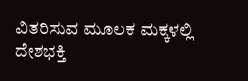ವಿತರಿಸುವ ಮೂಲಕ ಮಕ್ಕಳಲ್ಲಿ ದೇಶಭಕ್ತಿ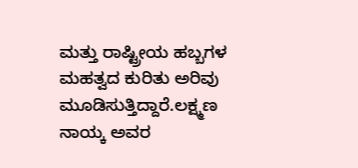ಮತ್ತು ರಾಷ್ಟ್ರೀಯ ಹಬ್ಬಗಳ ಮಹತ್ವದ ಕುರಿತು ಅರಿವು ಮೂಡಿಸುತ್ತಿದ್ದಾರೆ.ಲಕ್ಷ್ಮಣ ನಾಯ್ಕ ಅವರ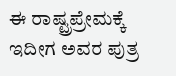ಈ ರಾಷ್ಟ್ರಪ್ರೇಮಕ್ಕೆ ಇದೀಗ ಅವರ ಪುತ್ರ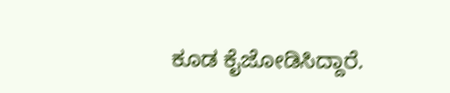ಕೂಡ ಕೈಜೋಡಿಸಿದ್ದಾರೆ.